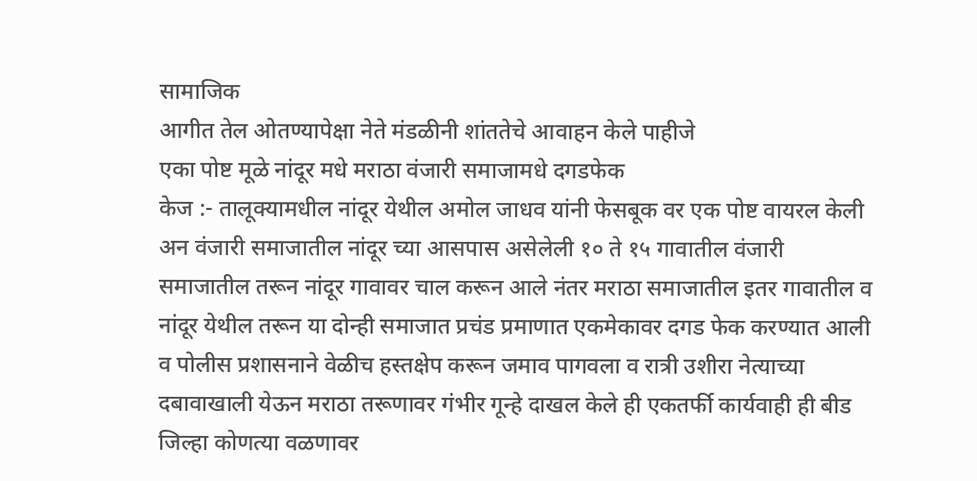सामाजिक
आगीत तेल ओतण्यापेक्षा नेते मंडळीनी शांततेचे आवाहन केले पाहीजे
एका पोष्ट मूळे नांदूर मधे मराठा वंजारी समाजामधे दगडफेक
केज :- तालूक्यामधील नांदूर येथील अमोल जाधव यांनी फेसबूक वर एक पोष्ट वायरल केली अन वंजारी समाजातील नांदूर च्या आसपास असेलेली १० ते १५ गावातील वंजारी समाजातील तरून नांदूर गावावर चाल करून आले नंतर मराठा समाजातील इतर गावातील व नांदूर येथील तरून या दोन्ही समाजात प्रचंड प्रमाणात एकमेकावर दगड फेक करण्यात आली व पोलीस प्रशासनाने वेळीच हस्तक्षेप करून जमाव पागवला व रात्री उशीरा नेत्याच्या दबावाखाली येऊन मराठा तरूणावर गंभीर गून्हे दाखल केले ही एकतर्फी कार्यवाही ही बीड जिल्हा कोणत्या वळणावर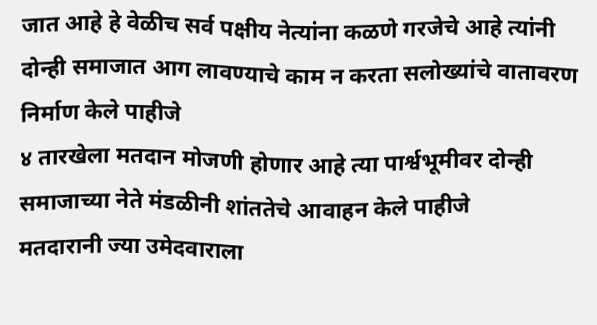जात आहे हे वेळीच सर्व पक्षीय नेत्यांना कळणे गरजेचे आहे त्यांनी दोन्ही समाजात आग लावण्याचे काम न करता सलोख्यांचे वातावरण निर्माण केले पाहीजे
४ तारखेला मतदान मोजणी होणार आहे त्या पार्श्वभूमीवर दोन्ही समाजाच्या नेते मंडळीनी शांततेचे आवाहन केले पाहीजे
मतदारानी ज्या उमेदवाराला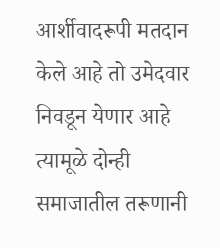आर्शीवादरूपी मतदान केले आहे तो उमेदवार निवडून येणार आहे त्यामूळे दोन्ही समाजातील तरूणानी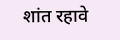शांत रहावे